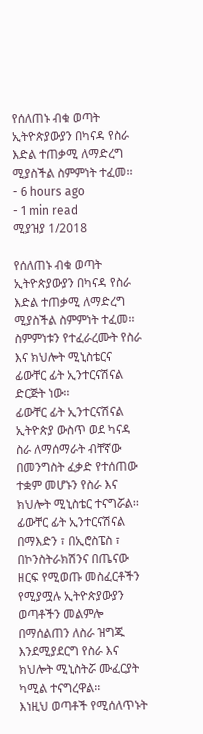የሰለጠኑ ብቁ ወጣት ኢትዮጵያውያን በካናዳ የስራ እድል ተጠቃሚ ለማድረግ ሚያስችል ስምምነት ተፈመ፡፡
- 6 hours ago
- 1 min read
ሚያዝያ 1/2018

የሰለጠኑ ብቁ ወጣት ኢትዮጵያውያን በካናዳ የስራ እድል ተጠቃሚ ለማድረግ ሚያስችል ስምምነት ተፈመ፡፡
ስምምነቱን የተፈራረሙት የስራ እና ክህሎት ሚኒስቴርና ፊውቸር ፊት ኢንተርናሽናል ድርጅት ነው፡፡
ፊውቸር ፊት ኢንተርናሽናል ኢትዮጵያ ውስጥ ወደ ካናዳ ስራ ለማሰማራት ብቸኛው በመንግስት ፈቃድ የተሰጠው ተቋም መሆኑን የስራ እና ክህሎት ሚኒስቴር ተናግሯል፡፡
ፊውቸር ፊት ኢንተርናሽናል በማእድን ፣ በኢሮስፔስ ፣ በኮንስትራክሽንና በጤናው ዘርፍ የሚወጡ መስፈርቶችን የሚያሟሉ ኢትዮጵያውያን ወጣቶችን መልምሎ በማሰልጠን ለስራ ዝግጁ እንደሚያደርግ የስራ እና ክህሎት ሚኒስትሯ ሙፈርያት ካሚል ተናግረዋል፡፡
እነዚህ ወጣቶች የሚሰለጥኑት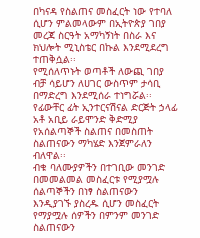በካናዳ የስልጠና መስፈርት ነው የተባለ ሲሆን ምልመላውም በኢትዮጵያ ገበያ መረጃ ስርዓት አማካኝነት በስራ እና ክህሎት ሚኒስቴር በኩል እንደሚደረግ ተጠቅሷል፡፡
የሚሰለጥኑት ወጣቶች ለውጪ ገበያ ብቻ ሳይሆን ለሀገር ውስጥም ታሳቢ በማድረግ እንደሚሰራ ተነግሯል፡፡
የፊውቸር ፊት ኢንተርናሽናል ድርጅት ኃላፊ አቶ አቢይ ራይሞንድ ቅድሚያ የአሰልጣኞች ስልጠና በመስጠት ስልጠናውን ማካሄድ እንጀምራለን ብለዋል፡፡
ብቁ ባለሙያዎችን በተገቢው መንገድ በመመልመል መስፈርቱ የሚያሟሉ ሰልጣኞችን በነፃ ስልጠናውን እንዲያገኙ ያስረዱ ሲሆን መስፈርት የማያሟሉ ሰዎችን በምንም መንገድ ስልጠናውን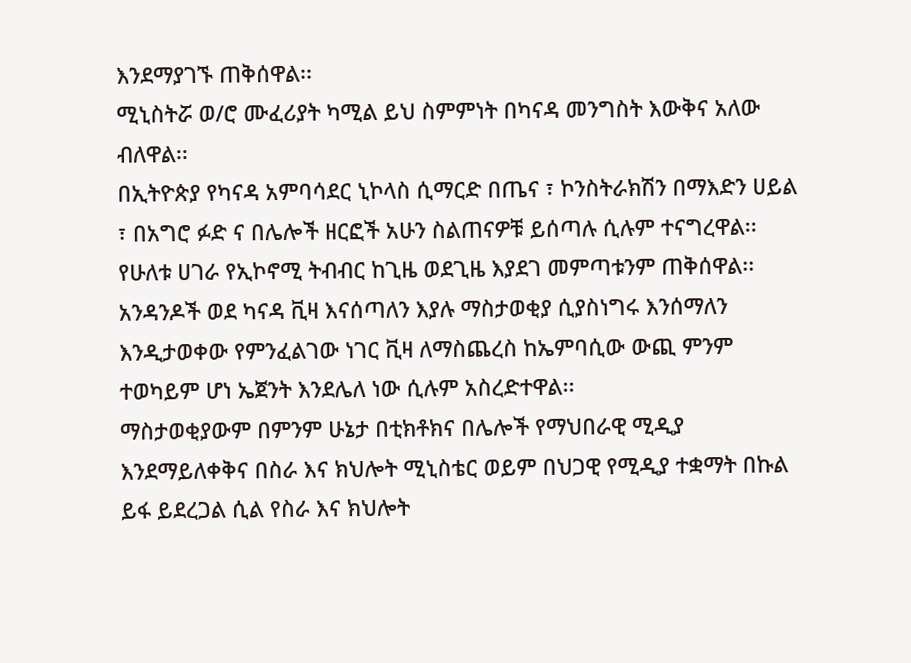እንደማያገኙ ጠቅሰዋል፡፡
ሚኒስትሯ ወ/ሮ ሙፈሪያት ካሚል ይህ ስምምነት በካናዳ መንግስት እውቅና አለው ብለዋል፡፡
በኢትዮጵያ የካናዳ አምባሳደር ኒኮላስ ሲማርድ በጤና ፣ ኮንስትራክሽን በማእድን ሀይል ፣ በአግሮ ፉድ ና በሌሎች ዘርፎች አሁን ስልጠናዎቹ ይሰጣሉ ሲሉም ተናግረዋል፡፡
የሁለቱ ሀገራ የኢኮኖሚ ትብብር ከጊዜ ወደጊዜ እያደገ መምጣቱንም ጠቅሰዋል፡፡
አንዳንዶች ወደ ካናዳ ቪዛ እናሰጣለን እያሉ ማስታወቂያ ሲያስነግሩ እንሰማለን እንዲታወቀው የምንፈልገው ነገር ቪዛ ለማስጨረስ ከኤምባሲው ውጪ ምንም ተወካይም ሆነ ኤጀንት እንደሌለ ነው ሲሉም አስረድተዋል፡፡
ማስታወቂያውም በምንም ሁኔታ በቲክቶክና በሌሎች የማህበራዊ ሚዲያ እንደማይለቀቅና በስራ እና ክህሎት ሚኒስቴር ወይም በህጋዊ የሚዲያ ተቋማት በኩል ይፋ ይደረጋል ሲል የስራ እና ክህሎት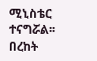ሚኒስቴር ተናግሯል፡፡
በረከት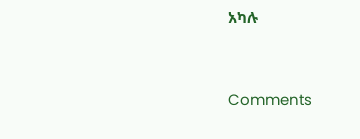አካሉ




Comments